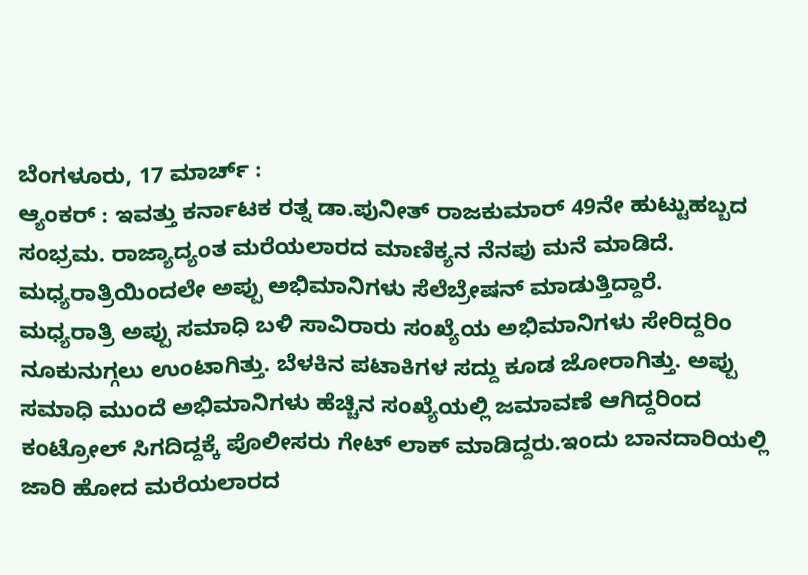ಬೆಂಗಳೂರು, 17 ಮಾರ್ಚ್ :
ಆ್ಯಂಕರ್ : ಇವತ್ತು ಕರ್ನಾಟಕ ರತ್ನ ಡಾ.ಪುನೀತ್ ರಾಜಕುಮಾರ್ 49ನೇ ಹುಟ್ಟುಹಬ್ಬದ ಸಂಭ್ರಮ. ರಾಜ್ಯಾದ್ಯಂತ ಮರೆಯಲಾರದ ಮಾಣಿಕ್ಯನ ನೆನಪು ಮನೆ ಮಾಡಿದೆ. ಮಧ್ಯರಾತ್ರಿಯಿಂದಲೇ ಅಪ್ಪು ಅಭಿಮಾನಿಗಳು ಸೆಲೆಬ್ರೇಷನ್ ಮಾಡುತ್ತಿದ್ದಾರೆ.
ಮಧ್ಯರಾತ್ರಿ ಅಪ್ಪು ಸಮಾಧಿ ಬಳಿ ಸಾವಿರಾರು ಸಂಖ್ಯೆಯ ಅಭಿಮಾನಿಗಳು ಸೇರಿದ್ದರಿಂ ನೂಕುನುಗ್ಗಲು ಉಂಟಾಗಿತ್ತು. ಬೆಳಕಿನ ಪಟಾಕಿಗಳ ಸದ್ದು ಕೂಡ ಜೋರಾಗಿತ್ತು. ಅಪ್ಪು ಸಮಾಧಿ ಮುಂದೆ ಅಭಿಮಾನಿಗಳು ಹೆಚ್ಚಿನ ಸಂಖ್ಯೆಯಲ್ಲಿ ಜಮಾವಣೆ ಆಗಿದ್ದರಿಂದ ಕಂಟ್ರೋಲ್ ಸಿಗದಿದ್ದಕ್ಕೆ ಪೊಲೀಸರು ಗೇಟ್ ಲಾಕ್ ಮಾಡಿದ್ದರು.ಇಂದು ಬಾನದಾರಿಯಲ್ಲಿ ಜಾರಿ ಹೋದ ಮರೆಯಲಾರದ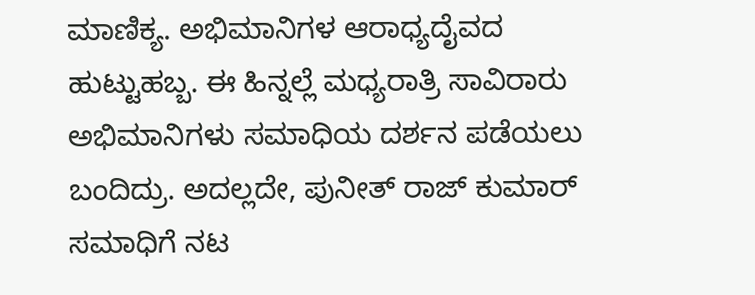ಮಾಣಿಕ್ಯ. ಅಭಿಮಾನಿಗಳ ಆರಾಧ್ಯದೈವದ ಹುಟ್ಟುಹಬ್ಬ. ಈ ಹಿನ್ನಲ್ಲೆ ಮಧ್ಯರಾತ್ರಿ ಸಾವಿರಾರು ಅಭಿಮಾನಿಗಳು ಸಮಾಧಿಯ ದರ್ಶನ ಪಡೆಯಲು ಬಂದಿದ್ರು. ಅದಲ್ಲದೇ, ಪುನೀತ್ ರಾಜ್ ಕುಮಾರ್ ಸಮಾಧಿಗೆ ನಟ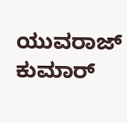ಯುವರಾಜ್ ಕುಮಾರ್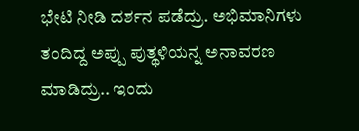ಭೇಟಿ ನೀಡಿ ದರ್ಶನ ಪಡೆದ್ರು. ಅಭಿಮಾನಿಗಳು ತಂದಿದ್ದ ಅಪ್ಪು ಪುತ್ಥಳಿಯನ್ನ ಅನಾವರಣ ಮಾಡಿದ್ರು.. ಇಂದು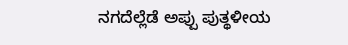ನಗದೆಲ್ಲೆಡೆ ಅಪ್ಪು ಪುತ್ಥಳೀಯ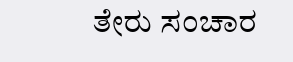ತೇರು ಸಂಚಾರ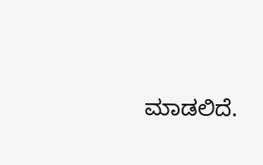ಮಾಡಲಿದೆ.